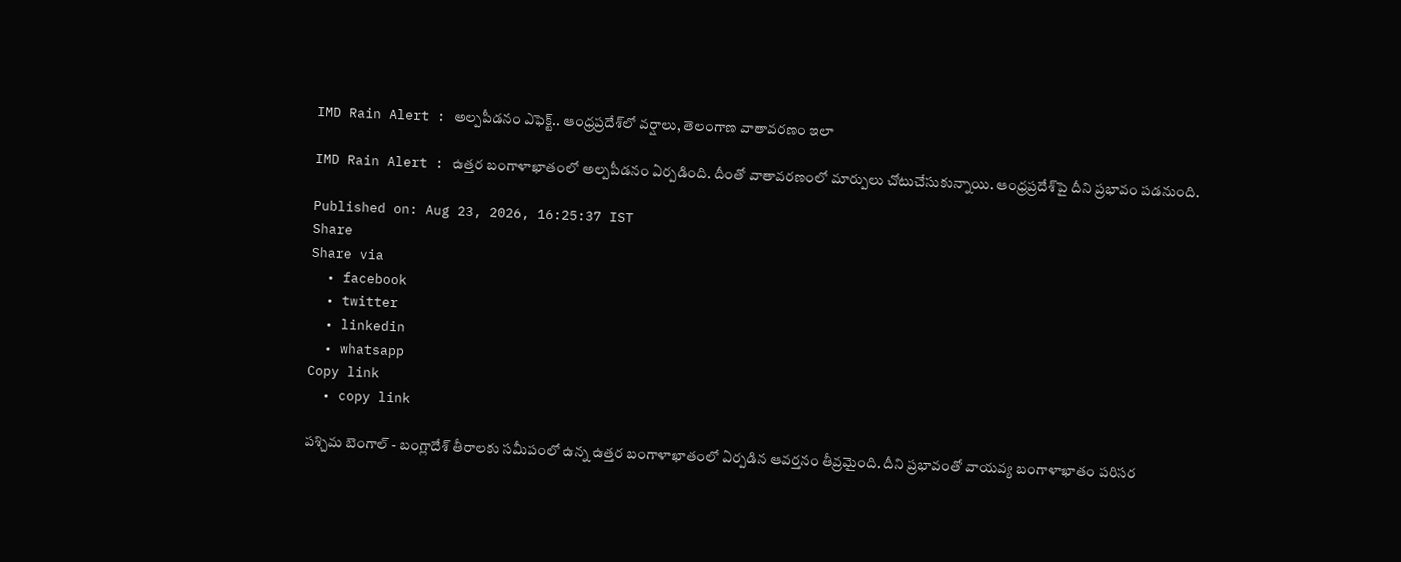IMD Rain Alert : అల్పపీడనం ఎఫెక్ట్.. ఆంధ్రప్రదేశ్‌లో వర్షాలు, తెలంగాణ వాతావరణం ఇలా

IMD Rain Alert : ఉత్తర బంగాళాఖాతంలో అల్పపీడనం ఏర్పడింది. దీంతో వాతావరణంలో మార్పులు చోటుచేసుకున్నాయి. ఆంధ్రప్రదేశ్‌పై దీని ప్రభావం పడనుంది.

Published on: Aug 23, 2026, 16:25:37 IST
Share
Share via
  • facebook
  • twitter
  • linkedin
  • whatsapp
Copy link
  • copy link

పశ్చిమ బెంగాల్ - బంగ్లాదేశ్ తీరాలకు సమీపంలో ఉన్న ఉత్తర బంగాళాఖాతంలో ఏర్పడిన ఆవర్తనం తీవ్రమైంది. దీని ప్రభావంతో వాయవ్య బంగాళాఖాతం పరిసర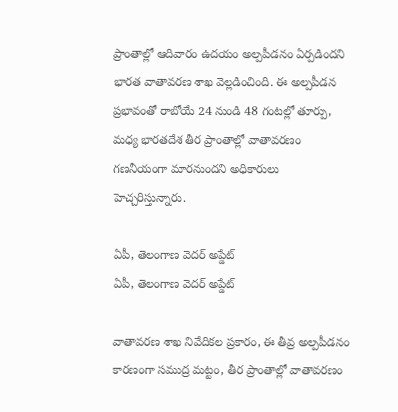ప్రాంతాల్లో ఆదివారం ఉదయం అల్పపీడనం ఏర్పడిందని భారత వాతావరణ శాఖ వెల్లడించింది. ఈ అల్పపీడన ప్రభావంతో రాబోయే 24 నుండి 48 గంటల్లో తూర్పు, మధ్య భారతదేశ తీర ప్రాంతాల్లో వాతావరణం గణనీయంగా మారనుందని అధికారులు హెచ్చరిస్తున్నారు.

ఏపీ, తెలంగాణ వెదర్ అప్డేట్
ఏపీ, తెలంగాణ వెదర్ అప్డేట్

వాతావరణ శాఖ నివేదికల ప్రకారం, ఈ తీవ్ర అల్పపీడనం కారణంగా సముద్ర మట్టం, తీర ప్రాంతాల్లో వాతావరణం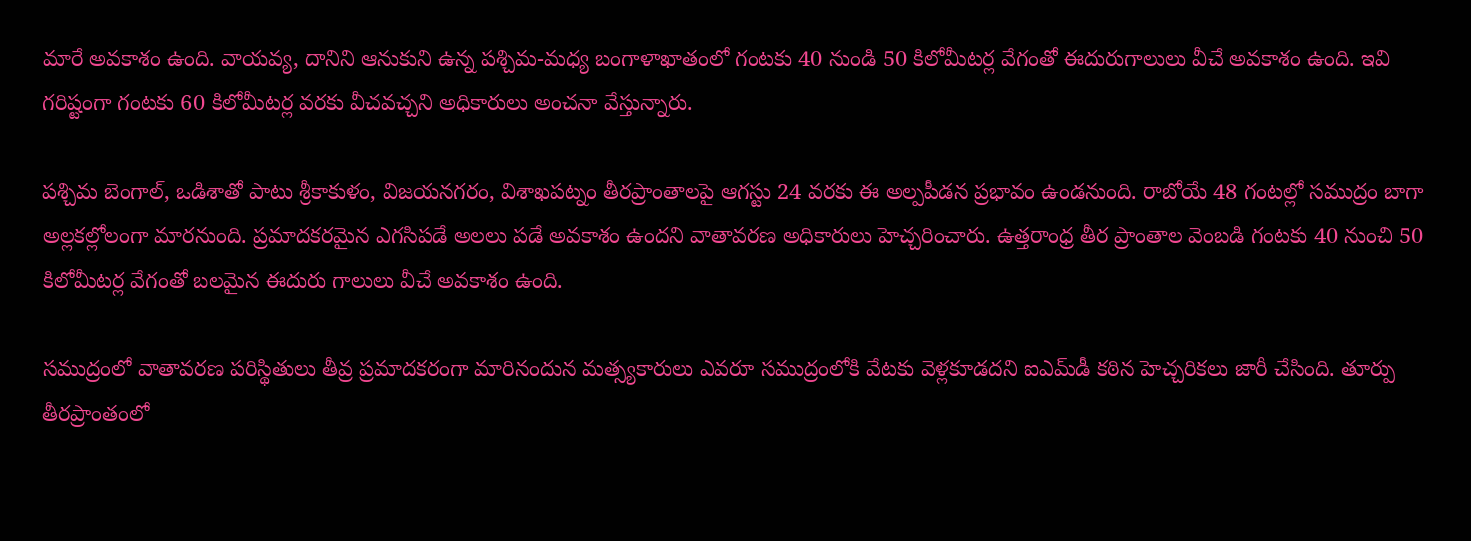మారే అవకాశం ఉంది. వాయవ్య, దానిని ఆనుకుని ఉన్న పశ్చిమ-మధ్య బంగాళాఖాతంలో గంటకు 40 నుండి 50 కిలోమీటర్ల వేగంతో ఈదురుగాలులు వీచే అవకాశం ఉంది. ఇవి గరిష్టంగా గంటకు 60 కిలోమీటర్ల వరకు వీచవచ్చని అధికారులు అంచనా వేస్తున్నారు.

పశ్చిమ బెంగాల్, ఒడిశాతో పాటు శ్రీకాకుళం, విజయనగరం, విశాఖపట్నం తీరప్రాంతాలపై ఆగస్టు 24 వరకు ఈ అల్పపీడన ప్రభావం ఉండనుంది. రాబోయే 48 గంటల్లో సముద్రం బాగా అల్లకల్లోలంగా మారనుంది. ప్రమాదకరమైన ఎగసిపడే అలలు పడే అవకాశం ఉందని వాతావరణ అధికారులు హెచ్చరించారు. ఉత్తరాంధ్ర తీర ప్రాంతాల వెంబడి గంటకు 40 నుంచి 50 కిలోమీటర్ల వేగంతో బలమైన ఈదురు గాలులు వీచే అవకాశం ఉంది.

సముద్రంలో వాతావరణ పరిస్థితులు తీవ్ర ప్రమాదకరంగా మారినందున మత్స్యకారులు ఎవరూ సముద్రంలోకి వేటకు వెళ్లకూడదని ఐఎమ్‌డీ కఠిన హెచ్చరికలు జారీ చేసింది. తూర్పు తీరప్రాంతంలో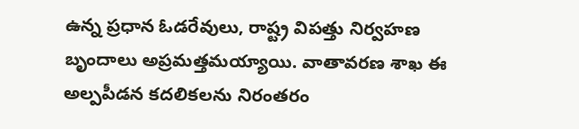ఉన్న ప్రధాన ఓడరేవులు, రాష్ట్ర విపత్తు నిర్వహణ బృందాలు అప్రమత్తమయ్యాయి. వాతావరణ శాఖ ఈ అల్పపీడన కదలికలను నిరంతరం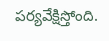పర్యవేక్షిస్తోంది.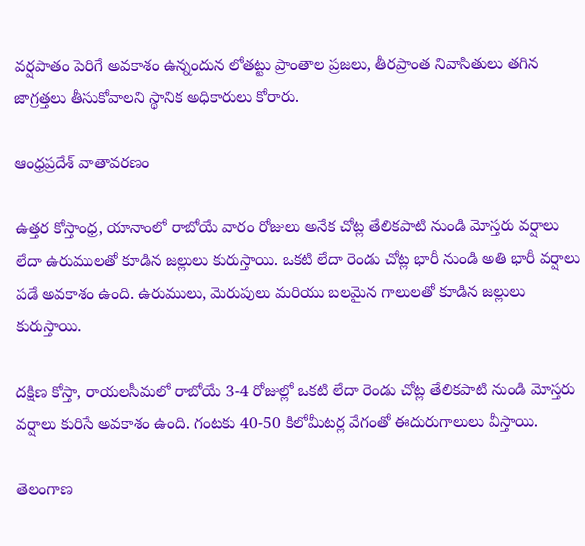వర్షపాతం పెరిగే అవకాశం ఉన్నందున లోతట్టు ప్రాంతాల ప్రజలు, తీరప్రాంత నివాసితులు తగిన జాగ్రత్తలు తీసుకోవాలని స్థానిక అధికారులు కోరారు.

ఆంధ్రప్రదేశ్ వాతావరణం

ఉత్తర కోస్తాంధ్ర, యానాంలో రాబోయే వారం రోజులు అనేక చోట్ల తేలికపాటి నుండి మోస్తరు వర్షాలు లేదా ఉరుములతో కూడిన జల్లులు కురుస్తాయి. ఒకటి లేదా రెండు చోట్ల భారీ నుండి అతి భారీ వర్షాలు పడే అవకాశం ఉంది. ఉరుములు, మెరుపులు మరియు బలమైన గాలులతో కూడిన జల్లులు కురుస్తాయి.

దక్షిణ కోస్తా, రాయలసీమలో రాబోయే 3-4 రోజుల్లో ఒకటి లేదా రెండు చోట్ల తేలికపాటి నుండి మోస్తరు వర్షాలు కురిసే అవకాశం ఉంది. గంటకు 40-50 కిలోమీటర్ల వేగంతో ఈదురుగాలులు వీస్తాయి.

తెలంగాణ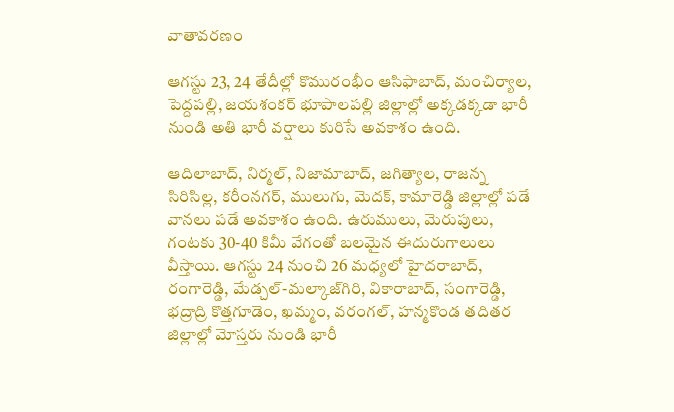వాతావరణం

ఆగస్టు 23, 24 తేదీల్లో కొమురంభీం ఆసిఫాబాద్, మంచిర్యాల, పెద్దపల్లి, జయశంకర్ భూపాలపల్లి జిల్లాల్లో అక్కడక్కడా భారీ నుండి అతి భారీ వర్షాలు కురిసే అవకాశం ఉంది.

ఆదిలాబాద్, నిర్మల్, నిజామాబాద్, జగిత్యాల, రాజన్న సిరిసిల్ల, కరీంనగర్, ములుగు, మెదక్, కామారెడ్డి జిల్లాల్లో పడే వానలు పడే అవకాశం ఉంది. ఉరుములు, మెరుపులు, గంటకు 30-40 కిమీ వేగంతో బలమైన ఈదురుగాలులు వీస్తాయి. ఆగస్టు 24 నుంచి 26 మధ్యలో హైదరాబాద్, రంగారెడ్డి, మేడ్చల్-మల్కాజ్‌గిరి, వికారాబాద్, సంగారెడ్డి, భద్రాద్రి కొత్తగూడెం, ఖమ్మం, వరంగల్, హన్మకొండ తదితర జిల్లాల్లో మోస్తరు నుండి భారీ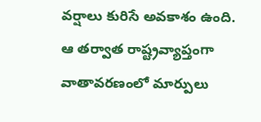వర్షాలు కురిసే అవకాశం ఉంది. ఆ తర్వాత రాష్ట్రవ్యాప్తంగా వాతావరణంలో మార్పులు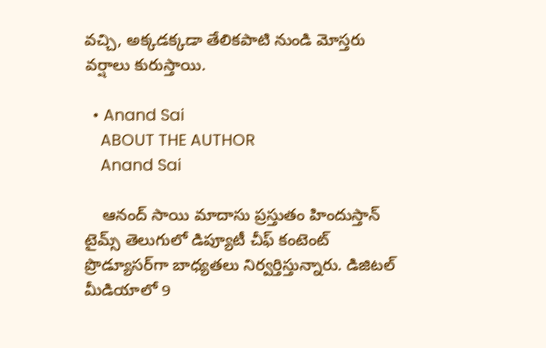వచ్చి, అక్కడక్కడా తేలికపాటి నుండి మోస్తరు వర్షాలు కురుస్తాయి.

  • Anand Sai
    ABOUT THE AUTHOR
    Anand Sai

    ఆనంద్ సాయి మాదాసు ప్రస్తుతం హిందుస్తాన్ టైమ్స్ తెలుగులో డిప్యూటీ చీఫ్ కంటెంట్ ప్రొడ్యూసర్‌గా బాధ్యతలు నిర్వర్తిస్తున్నారు. డిజిటల్ మీడియాలో 9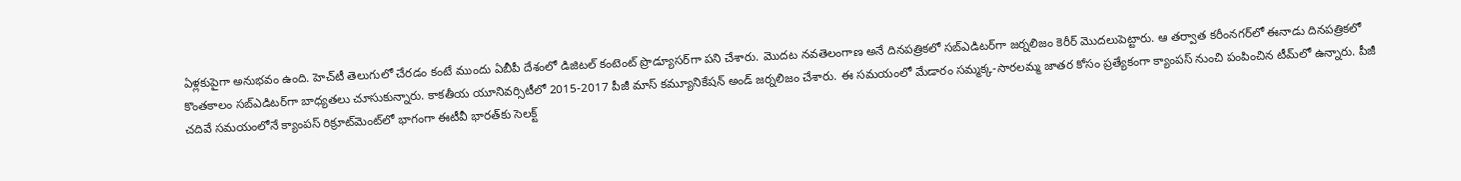ఏళ్లకుపైగా అనుభవం ఉంది. హెచ్‌టీ తెలుగులో చేరడం కంటే ముందు ఏబీపీ దేశంలో డిజిటల్ కంటెంట్ ప్రొడ్యూసర్‌గా పని చేశారు. మెుదట నవతెలంగాణ అనే దినపత్రికలో సబ్ఎడిటర్‌గా జర్నలిజం కెరీర్ మెుదలుపెట్టారు. ఆ తర్వాత కరీంనగర్‌లో ఈనాడు దినపత్రికలో కొంతకాలం సబ్‌ఎడిటర్‌గా బాధ్యతలు చూసుకున్నారు. కాకతీయ యూనివర్సిటీలో 2015-2017 పీజీ మాస్ కమ్యూనికేషన్ అండ్ జర్నలిజం చేశారు. ఈ సమయంలో మేడారం సమ్మక్క-సారలమ్మ జాతర కోసం ప్రత్యేకంగా క్యాంపస్ నుంచి పంపించిన టీమ్‌లో ఉన్నారు. పీజీ చదివే సమయంలోనే క్యాంపస్ రిక్రూట్‌మెంట్‌లో భాగంగా ఈటీవీ భారత్‌కు సెలక్ట్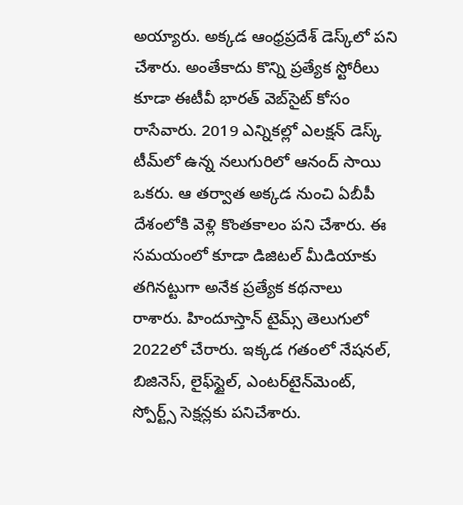అయ్యారు. అక్కడ ఆంధ్రప్రదేశ్‌ డెస్క్‌లో పని చేశారు. అంతేకాదు కొన్ని ప్రత్యేక స్టోరీలు కూడా ఈటీవీ భారత్ వెబ్‌సైట్ కోసం రాసేవారు. 2019 ఎన్నికల్లో ఎలక్షన్ డెస్క్‌ టీమ్‌లో ఉన్న నలుగురిలో ఆనంద్ సాయి ఒకరు. ఆ తర్వాత అక్కడ నుంచి ఏబీపీ దేశంలోకి వెళ్లి కొంతకాలం పని చేశారు. ఈ సమయంలో కూడా డిజిటల్ మీడియాకు తగినట్టుగా అనేక ప్రత్యేక కథనాలు రాశారు. హిందూస్తాన్ టైమ్స్‌ తెలుగులో 2022లో చేరారు. ఇక్కడ గతంలో నేషనల్, బిజినెస్, లైఫ్‌స్టైల్, ఎంటర్‌టైన్‌మెంట్‌, స్పోర్ట్స్‌ సెక్షన్లకు పనిచేశారు.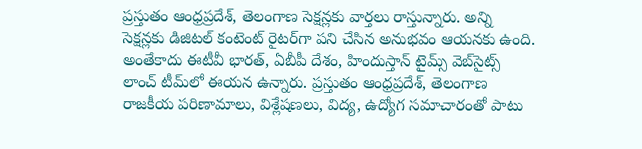ప్రస్తుతం ఆంధ్రప్రదేశ్, తెలంగాణ సెక్షన్లకు వార్తలు రాస్తున్నారు. అన్ని సెక్షన్లకు డిజిటల్ కంటెంట్ రైటర్‌గా పని చేసిన అనుభవం ఆయనకు ఉంది. అంతేకాదు ఈటీవీ భారత్, ఏబీపీ దేశం, హిందుస్తాన్ టైమ్స్ వెబ్‌సైట్స్ లాంచ్ టీమ్‌లో ఈయన ఉన్నారు. ప్రస్తుతం ఆంధ్రప్రదేశ్, తెలంగాణ రాజకీయ పరిణామాలు, విశ్లేషణలు, విద్య, ఉద్యోగ సమాచారంతో పాటు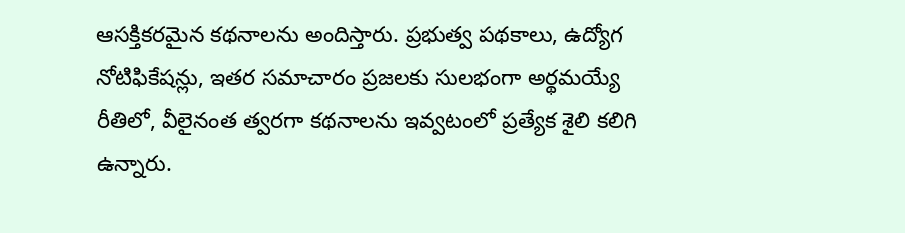ఆసక్తికరమైన కథనాలను అందిస్తారు. ప్రభుత్వ పథకాలు, ఉద్యోగ నోటిఫికేషన్లు, ఇతర సమాచారం ప్రజలకు సులభంగా అర్థమయ్యే రీతిలో, వీలైనంత త్వరగా కథనాలను ఇవ్వటంలో ప్రత్యేక శైలి కలిగి ఉన్నారు.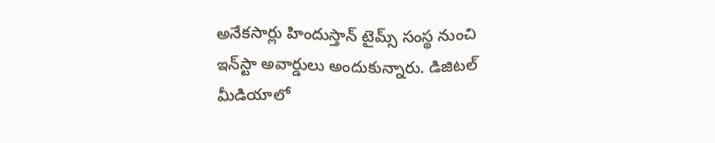అనేకసార్లు హిందుస్తాన్ టైమ్స్ సంస్థ నుంచి ఇన్‌స్టా అవార్డులు అందుకున్నారు. డిజిటల్ మీడియాలో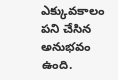ఎక్కువకాలం పని చేసిన అనుభవం ఉంది.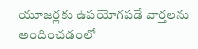యూజర్లకు ఉపయోగపడే వార్తలను అందించడంలో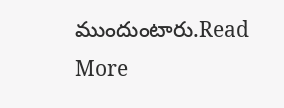ముందుంటారు.Read More